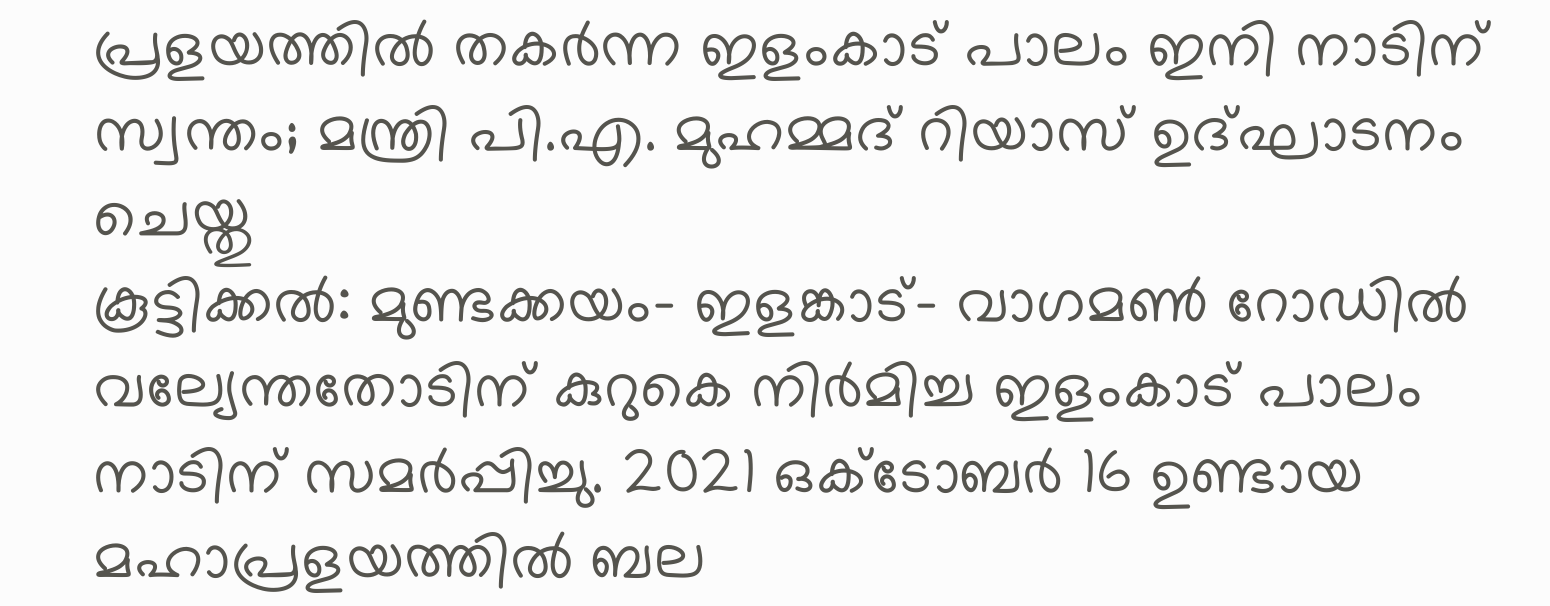പ്രളയത്തിൽ തകർന്ന ഇളംകാട് പാലം ഇനി നാടിന് സ്വന്തം; മന്ത്രി പി.എ. മുഹമ്മദ് റിയാസ് ഉദ്ഘാടനം ചെയ്തു
കൂട്ടിക്കൽ: മുണ്ടക്കയം- ഇളങ്കാട്- വാഗമൺ റോഡിൽ വല്യേന്തതോടിന് കുറുകെ നിർമിച്ച ഇളംകാട് പാലം നാടിന് സമർപ്പിച്ചു. 2021 ഒക്ടോബർ 16 ഉണ്ടായ മഹാപ്രളയത്തിൽ ബല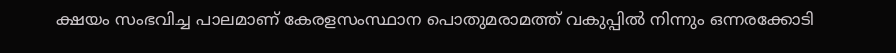ക്ഷയം സംഭവിച്ച പാലമാണ് കേരളസംസ്ഥാന പൊതുമരാമത്ത് വകുപ്പിൽ നിന്നും ഒന്നരക്കോടി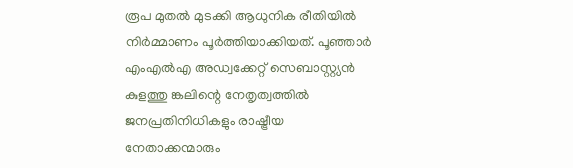രൂപ മുതൽ മുടക്കി ആധുനിക രീതിയിൽ നിർമ്മാണം പൂർത്തിയാക്കിയത്. പൂഞ്ഞാർ എംഎൽഎ അഡ്വക്കേറ്റ് സെബാസ്റ്റ്യൻ കുളത്തു ങ്കലിന്റെ നേതൃത്വത്തിൽ ജനപ്രതിനിധികളും രാഷ്ട്രീയ നേതാക്കന്മാരും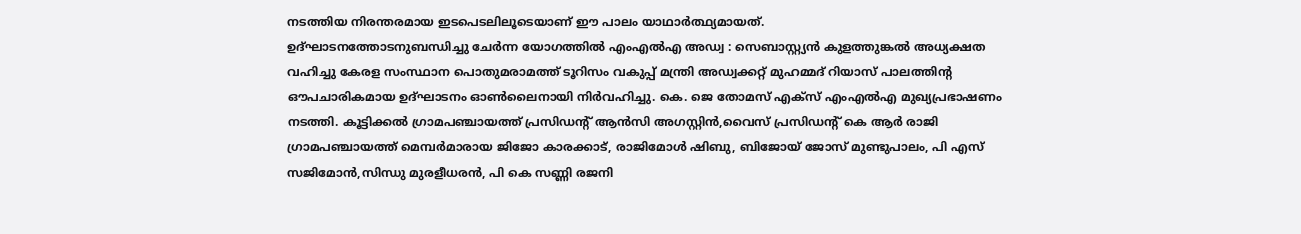നടത്തിയ നിരന്തരമായ ഇടപെടലിലൂടെയാണ് ഈ പാലം യാഥാർത്ഥ്യമായത്.
ഉദ്ഘാടനത്തോടനുബന്ധിച്ചു ചേർന്ന യോഗത്തിൽ എംഎൽഎ അഡ്വ : സെബാസ്റ്റ്യൻ കുളത്തുങ്കൽ അധ്യക്ഷത വഹിച്ചു കേരള സംസ്ഥാന പൊതുമരാമത്ത് ടൂറിസം വകുപ്പ് മന്ത്രി അഡ്വക്കറ്റ് മുഹമ്മദ് റിയാസ് പാലത്തിന്റ ഔപചാരികമായ ഉദ്ഘാടനം ഓൺലൈനായി നിർവഹിച്ചു. കെ. ജെ തോമസ് എക്സ് എംഎൽഎ മുഖ്യപ്രഭാഷണം നടത്തി. കൂട്ടിക്കൽ ഗ്രാമപഞ്ചായത്ത് പ്രസിഡന്റ് ആൻസി അഗസ്റ്റിൻ,വൈസ് പ്രസിഡന്റ് കെ ആർ രാജി ഗ്രാമപഞ്ചായത്ത് മെമ്പർമാരായ ജിജോ കാരക്കാട്, രാജിമോൾ ഷിബു, ബിജോയ് ജോസ് മുണ്ടുപാലം, പി എസ് സജിമോൻ,സിന്ധു മുരളീധരൻ, പി കെ സണ്ണി രജനി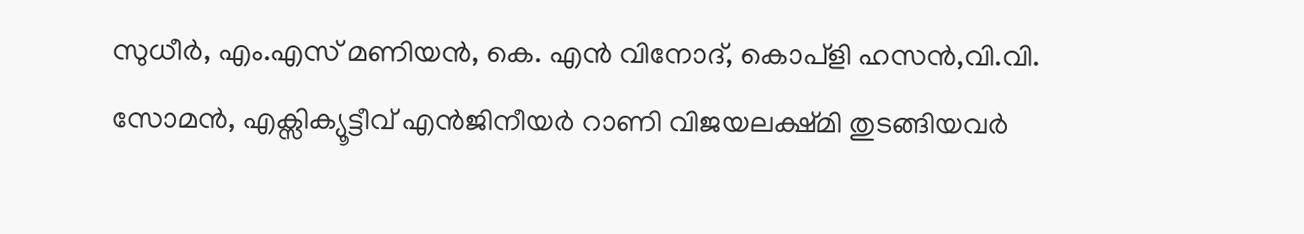സുധീർ, എം.എസ് മണിയൻ, കെ. എൻ വിനോദ്, കൊപ്ളി ഹസൻ,വി.വി. സോമൻ, എക്സിക്യൂട്ടീവ് എൻജിനീയർ റാണി വിജയലക്ഷ്മി തുടങ്ങിയവർ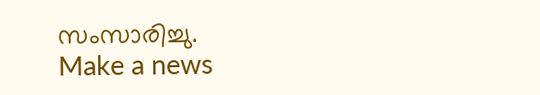സംസാരിച്ചു.
Make a news